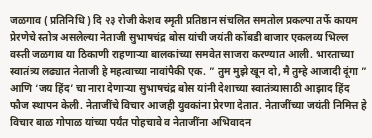जळगाव ( प्रतिनिधि ) दि २३ रोजी केशव स्मृती प्रतिष्ठान संचलित समतोल प्रकल्पा तर्फे कायम प्रेरणेचे स्तोत्र असलेल्या नेताजी सुभाषचंद्र बोस यांची जयंती कोंबडी बाजार एकलव्य भिल्ल वस्ती जळगाव या ठिकाणी राहणाऱ्या बालकांच्या समवेत साजरा करण्यात आली. भारताच्या स्वातंत्र्य लढ्यात नेताजी हे महत्वाच्या नावांपैकी एक. ” तुम मुझे खून दो, मै तुम्हे आजादी दूंगा ” आणि ‘जय हिंद’ चा नारा देणाऱ्या सुभाषचंद्र बोस यांनी देशाच्या स्वातंत्र्यासाठी आझाद हिंद फौज स्थापन केली. नेताजींचे विचार आजही युवकांना प्रेरणा देतात. नेताजींच्या जयंती निमित्त हे विचार बाळ गोपाळ यांच्या पर्यंत पोहचावे व नेताजींना अभिवादन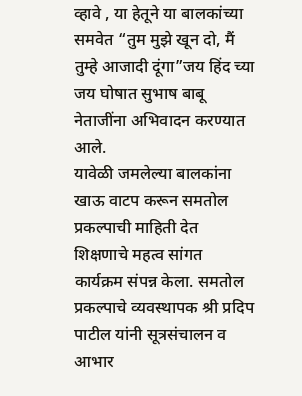व्हावे , या हेतूने या बालकांच्या समवेत “तुम मुझे खून दो, मैं तुम्हे आजादी दूंगा”जय हिंद च्या जय घोषात सुभाष बाबू नेताजींना अभिवादन करण्यात आले.
यावेळी जमलेल्या बालकांना खाऊ वाटप करून समतोल प्रकल्पाची माहिती देत शिक्षणाचे महत्व सांगत कार्यक्रम संपन्न केला. समतोल प्रकल्पाचे व्यवस्थापक श्री प्रदिप पाटील यांनी सूत्रसंचालन व आभार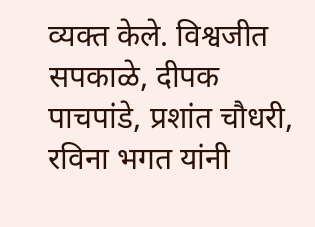व्यक्त केले. विश्वजीत सपकाळे, दीपक पाचपांडे, प्रशांत चौधरी, रविना भगत यांनी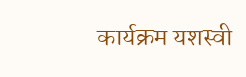कार्यक्रम यशस्वी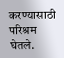करण्यासाठी परिश्रम घेतले.